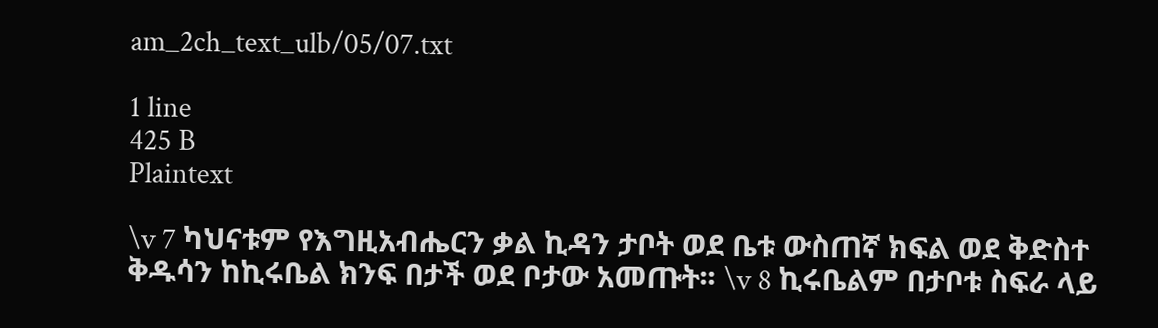am_2ch_text_ulb/05/07.txt

1 line
425 B
Plaintext

\v 7 ካህናቱም የእግዚአብሔርን ቃል ኪዳን ታቦት ወደ ቤቱ ውስጠኛ ክፍል ወደ ቅድስተ ቅዱሳን ከኪሩቤል ክንፍ በታች ወደ ቦታው አመጡት፡፡ \v 8 ኪሩቤልም በታቦቱ ስፍራ ላይ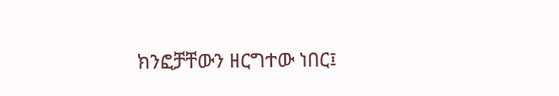ክንፎቻቸውን ዘርግተው ነበር፤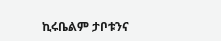ኪሩቤልም ታቦቱንና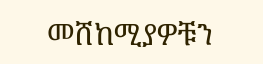መሸከሚያዎቹን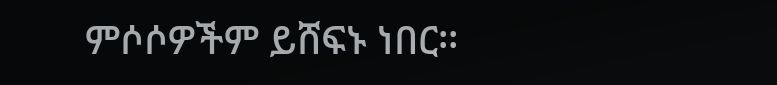ምሶሶዎችም ይሸፍኑ ነበር፡፡